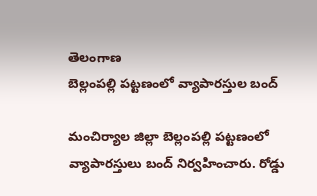తెలంగాణ
బెల్లంపల్లి పట్టణంలో వ్యాపారస్తుల బంద్

మంచిర్యాల జిల్లా బెల్లంపల్లి పట్టణంలో వ్యాపారస్తులు బంద్ నిర్వహించారు. రోడ్డు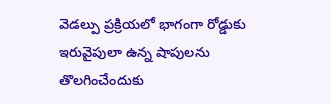వెడల్పు ప్రక్రియలో భాగంగా రోడ్డుకు ఇరువైపులా ఉన్న షాపులను తొలగించేందుకు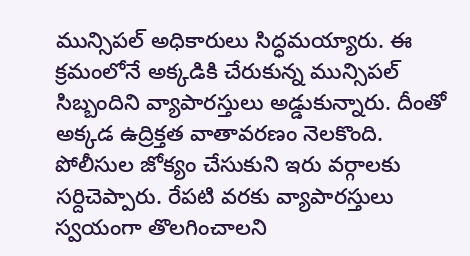మున్సిపల్ అధికారులు సిద్ధమయ్యారు. ఈ క్రమంలోనే అక్కడికి చేరుకున్న మున్సిపల్ సిబ్బందిని వ్యాపారస్తులు అడ్డుకున్నారు. దీంతో అక్కడ ఉద్రిక్తత వాతావరణం నెలకొంది.
పోలీసుల జోక్యం చేసుకుని ఇరు వర్గాలకు సర్దిచెప్పారు. రేపటి వరకు వ్యాపారస్తులు స్వయంగా తొలగించాలని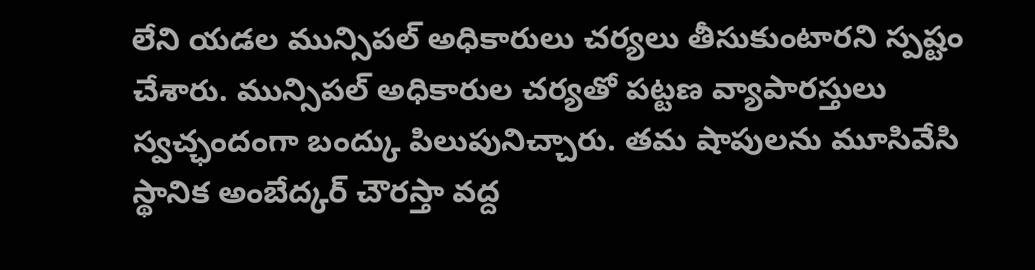లేని యడల మున్సిపల్ అధికారులు చర్యలు తీసుకుంటారని స్పష్టం చేశారు. మున్సిపల్ అధికారుల చర్యతో పట్టణ వ్యాపారస్తులు స్వచ్ఛందంగా బంద్కు పిలుపునిచ్చారు. తమ షాపులను మూసివేసి స్థానిక అంబేద్కర్ చౌరస్తా వద్ద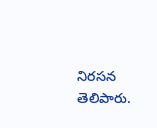నిరసన తెలిపారు.